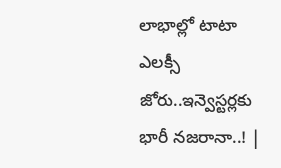లాభాల్లో టాటా ఎలక్సీ జోరు..ఇన్వెస్టర్లకు భారీ నజరానా..! |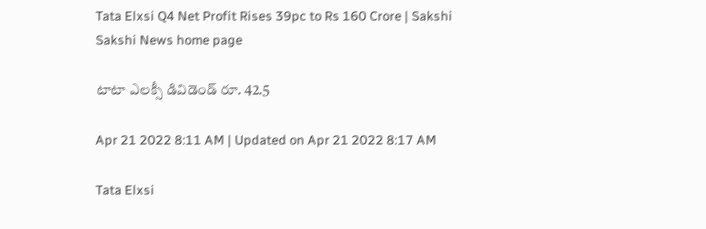Tata Elxsi Q4 Net Profit Rises 39pc to Rs 160 Crore | Sakshi
Sakshi News home page

టాటా ఎలక్సీ డివిడెండ్‌ రూ. 42.5

Apr 21 2022 8:11 AM | Updated on Apr 21 2022 8:17 AM

Tata Elxsi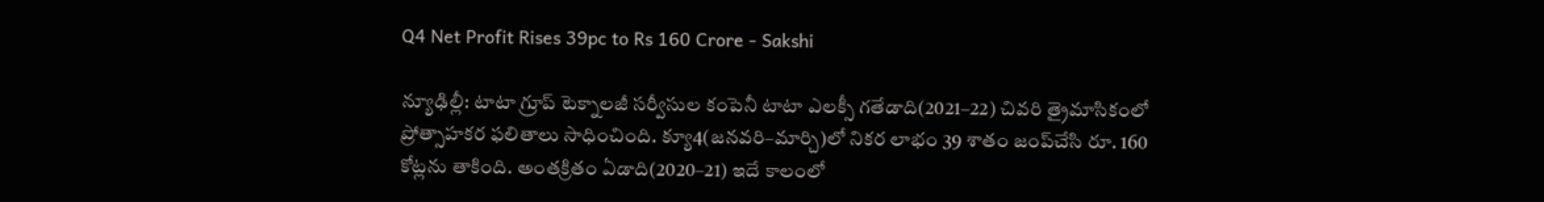Q4 Net Profit Rises 39pc to Rs 160 Crore - Sakshi

న్యూఢిల్లీ: టాటా గ్రూప్‌ టెక్నాలజీ సర్వీసుల కంపెనీ టాటా ఎలక్సీ గతేడాది(2021–22) చివరి త్రైమాసికంలో ప్రోత్సాహకర ఫలితాలు సాధించింది. క్యూ4(జనవరి–మార్చి)లో నికర లాభం 39 శాతం జంప్‌చేసి రూ. 160 కోట్లను తాకింది. అంతక్రితం ఏడాది(2020–21) ఇదే కాలంలో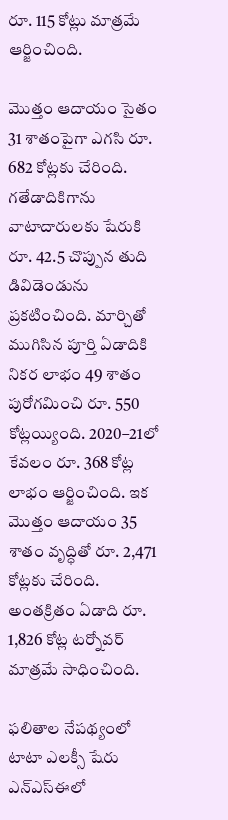రూ. 115 కోట్లు మాత్రమే ఆర్జించింది.

మొత్తం ఆదాయం సైతం 31 శాతంపైగా ఎగసి రూ. 682 కోట్లకు చేరింది. గతేడాదికిగాను వాటాదారులకు షేరుకి రూ. 42.5 చొప్పున తుది డివిడెండును ప్రకటించింది. మార్చితో ముగిసిన పూర్తి ఏడాదికి నికర లాభం 49 శాతం పురోగమించి రూ. 550 కోట్లయ్యింది. 2020–21లో కేవలం రూ. 368 కోట్ల లాభం ఆర్జించింది. ఇక మొత్తం ఆదాయం 35 శాతం వృద్ధితో రూ. 2,471 కోట్లకు చేరింది. అంతక్రితం ఏడాది రూ. 1,826 కోట్ల టర్నోవర్‌ మాత్రమే సాధించింది.

ఫలితాల నేపథ్యంలో టాటా ఎలక్సీ షేరు ఎన్‌ఎస్‌ఈలో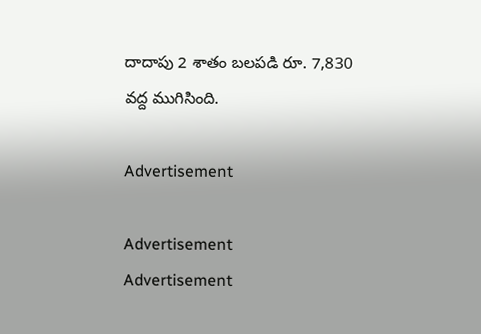దాదాపు 2 శాతం బలపడి రూ. 7,830 వద్ద ముగిసింది.

Advertisement

Advertisement
Advertisement